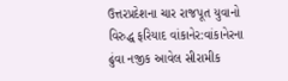ઉત્તરપ્રદેશના ચાર રાજપૂત યુવાનો વિરુદ્ધ ફરિયાદ વાંકાનેર:વાંકાનેરના ઢુંવા નજીક આવેલ સીરામીક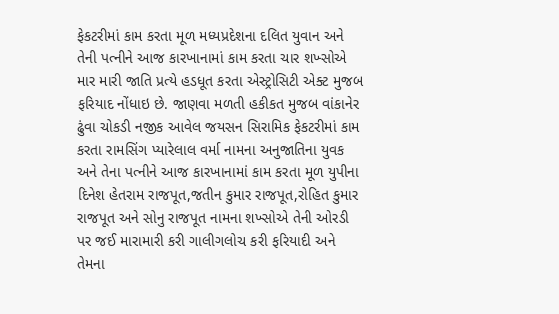ફેકટરીમાં કામ કરતા મૂળ મધ્યપ્રદેશના દલિત યુવાન અને તેની પત્નીને આજ કારખાનામાં કામ કરતા ચાર શખ્સોએ માર મારી જાતિ પ્રત્યે હડધૂત કરતા એસ્ટ્રોસિટી એક્ટ મુજબ ફરિયાદ નોંધાઇ છે. જાણવા મળતી હકીકત મુજબ વાંકાનેર ઢુંવા ચોકડી નજીક આવેલ જયસન સિરામિક ફેકટરીમાં કામ કરતા રામસિંગ પ્યારેલાલ વર્મા નામના અનુજાતિના યુવક અને તેના પત્નીને આજ કારખાનામાં કામ કરતા મૂળ યુપીના દિનેશ હેતરામ રાજપૂત,જતીન કુમાર રાજપૂત,રોહિત કુમાર રાજપૂત અને સોનુ રાજપૂત નામના શખ્સોએ તેની ઓરડી પર જઈ મારામારી કરી ગાલીગલોચ કરી ફરિયાદી અને તેમના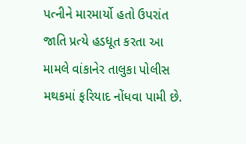પત્નીને મારમાર્યો હતો ઉપરાંત જાતિ પ્રત્યે હડધૂત કરતા આ મામલે વાંકાનેર તાલુકા પોલીસ મથકમાં ફરિયાદ નોંધવા પામી છે.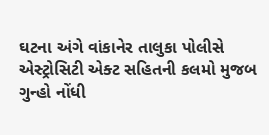ઘટના અંગે વાંકાનેર તાલુકા પોલીસે એસ્ટ્રોસિટી એક્ટ સહિતની કલમો મુજબ ગુન્હો નોંધી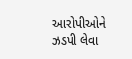આરોપીઓને ઝડપી લેવા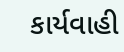કાર્યવાહી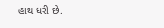હાથ ધરી છે.